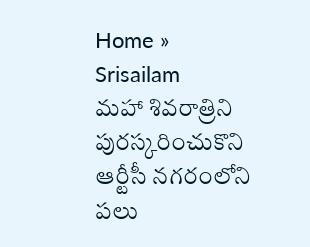Home » Srisailam
మహా శివరాత్రిని పురస్కరించుకొని ఆర్టీసీ నగరంలోని పలు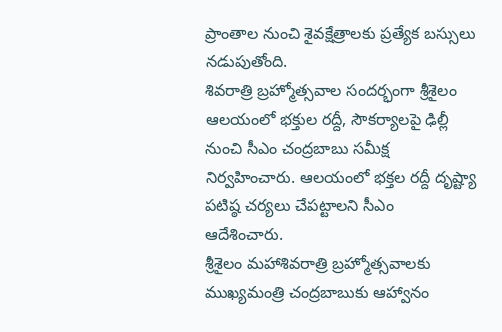ప్రాంతాల నుంచి శైవక్షేత్రాలకు ప్రత్యేక బస్సులు నడుపుతోంది.
శివరాత్రి బ్రహ్మోత్సవాల సందర్భంగా శ్రీశైలం ఆలయంలో భక్తుల రద్దీ, సౌకర్యాలపై ఢిల్లీ నుంచి సీఎం చంద్రబాబు సమీక్ష నిర్వహించారు. ఆలయంలో భక్తల రద్దీ దృష్ట్యా పటిష్ఠ చర్యలు చేపట్టాలని సీఎం ఆదేశించారు.
శ్రీశైలం మహాశివరాత్రి బ్రహ్మోత్సవాలకు ముఖ్యమంత్రి చంద్రబాబుకు ఆహ్వానం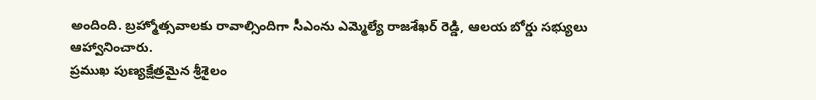అందింది. బ్రహ్మోత్సవాలకు రావాల్సిందిగా సీఎంను ఎమ్మెల్యే రాజశేఖర్ రెడ్డి, ఆలయ బోర్డు సభ్యులు ఆహ్వానించారు.
ప్రముఖ పుణ్యక్షేత్రమైన శ్రీశైలం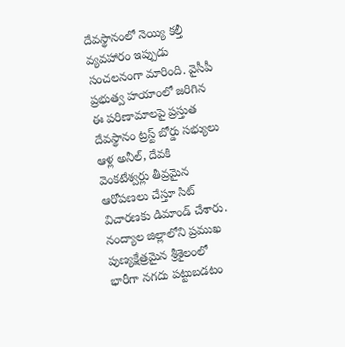దేవస్థానంలో నెయ్యి కల్తీ వ్యవహారం ఇప్పుడు సంచలనంగా మారింది. వైసీపీ ప్రభుత్వ హయాంలో జరిగిన ఈ పరిణామాలపై ప్రస్తుత దేవస్థానం ట్రస్ట్ బోర్డు సభ్యులు ఆళ్ల అనీల్, దేవకి వెంకటేశ్వర్లు తీవ్రమైన ఆరోపణలు చేస్తూ సిట్ విచారణకు డిమాండ్ చేశారు.
నంద్యాల జిల్లాలోని ప్రముఖ పుణ్యక్షేత్రమైన శ్రీశైలంలో భారీగా నగదు పట్టుబడటం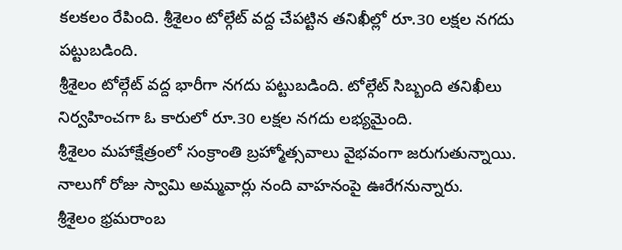కలకలం రేపింది. శ్రీశైలం టోల్గేట్ వద్ద చేపట్టిన తనిఖీల్లో రూ.30 లక్షల నగదు పట్టుబడింది.
శ్రీశైలం టోల్గేట్ వద్ద భారీగా నగదు పట్టుబడింది. టోల్గేట్ సిబ్బంది తనిఖీలు నిర్వహించగా ఓ కారులో రూ.30 లక్షల నగదు లభ్యమైంది.
శ్రీశైలం మహాక్షేత్రంలో సంక్రాంతి బ్రహ్మోత్సవాలు వైభవంగా జరుగుతున్నాయి. నాలుగో రోజు స్వామి అమ్మవార్లు నంది వాహనంపై ఊరేగనున్నారు.
శ్రీశైలం భ్రమరాంబ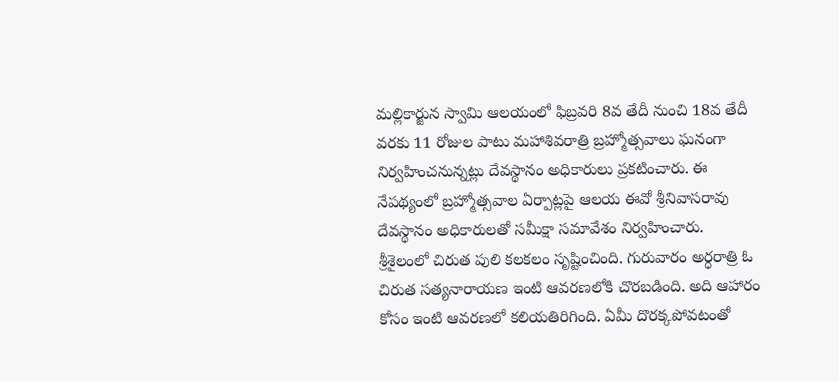మల్లికార్జున స్వామి ఆలయంలో ఫిబ్రవరి 8వ తేదీ నుంచి 18వ తేదీ వరకు 11 రోజుల పాటు మహాశివరాత్రి బ్రహ్మోత్సవాలు ఘనంగా నిర్వహించనున్నట్లు దేవస్థానం అధికారులు ప్రకటించారు. ఈ నేపథ్యంలో బ్రహ్మోత్సవాల ఏర్పాట్లపై ఆలయ ఈవో శ్రీనివాసరావు దేవస్థానం అధికారులతో సమీక్షా సమావేశం నిర్వహించారు.
శ్రీశైలంలో చిరుత పులి కలకలం సృష్టించింది. గురువారం అర్ధరాత్రి ఓ చిరుత సత్యనారాయణ ఇంటి ఆవరణలోకి చొరబడింది. అది ఆహారం కోసం ఇంటి ఆవరణలో కలియతిరిగింది. ఏమీ దొరక్కపోవటంతో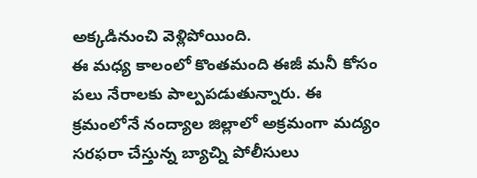అక్కడినుంచి వెళ్లిపోయింది.
ఈ మధ్య కాలంలో కొంతమంది ఈజీ మనీ కోసం పలు నేరాలకు పాల్పపడుతున్నారు. ఈ క్రమంలోనే నంద్యాల జిల్లాలో అక్రమంగా మద్యం సరఫరా చేస్తున్న బ్యాచ్ని పోలీసులు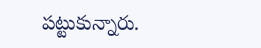పట్టుకున్నారు.